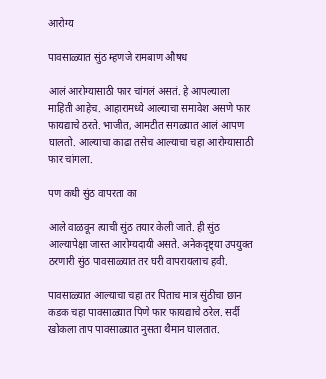आरोग्य

पावसाळ्यात सुंठ म्हणजे रामबाण औषध

आलं आरोग्यासाठी फार चांगलं असतं. हे आपल्याला माहिती आहेच. आहारामध्ये आल्याचा समावेश असणे फार फायद्याचे ठरते. भाजीत, आमटीत सगळ्यात आलं आपण घालतो. आल्याचा काढा तसेच आल्याचा चहा आरोग्यासाठी फार चांगला.

पण कधी सुंठ वापरता का

आले वाळवून त्याची सुंठ तयार केली जाते. ही सुंठ आल्यापेक्षा जास्त आरोग्यदायी असते. अनेकदृष्ट्या उपयुक्त ठरणारी सुंठ पावसाळ्यात तर घरी वापरायलाच हवी.

पावसाळ्यात आल्याचा चहा तर पिताच मात्र सुंठीचा छान कडक चहा पावसाळ्यात पिणे फार फायद्याचे ठरेल. सर्दी खोकला ताप पावसाळ्यात नुसता थैमान घालतात.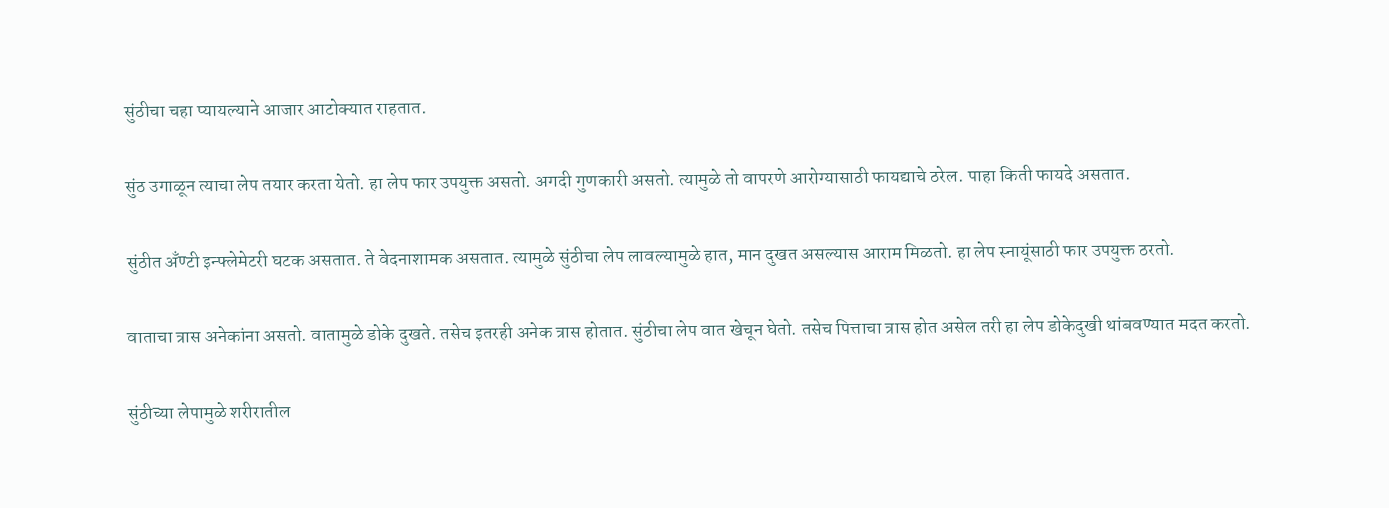सुंठीचा चहा प्यायल्याने आजार आटोक्यात राहतात.

सुंठ उगाळून त्याचा लेप तयार करता येतो. हा लेप फार उपयुक्त असतो. अगदी गुणकारी असतो. त्यामुळे तो वापरणे आरोग्यासाठी फायद्याचे ठरेल. पाहा किती फायदे असतात.

सुंठीत अँण्टी इन्फ्लेमेटरी घटक असतात. ते वेदनाशामक असतात. त्यामुळे सुंठीचा लेप लावल्यामुळे हात, मान दुखत असल्यास आराम मिळतो. हा लेप स्नायूंसाठी फार उपयुक्त ठरतो.

वाताचा त्रास अनेकांना असतो. वातामुळे डोके दुखते. तसेच इतरही अनेक त्रास होतात. सुंठीचा लेप वात खेचून घेतो. तसेच पित्ताचा त्रास होत असेल तरी हा लेप डोकेदुखी थांबवण्यात मदत करतो.

सुंठीच्या लेपामुळे शरीरातील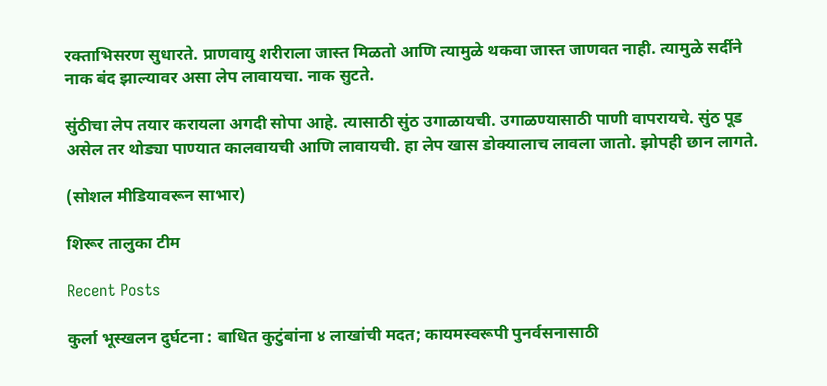रक्ताभिसरण सुधारते. प्राणवायु शरीराला जास्त मिळतो आणि त्यामुळे थकवा जास्त जाणवत नाही. त्यामुळे सर्दीने नाक बंद झाल्यावर असा लेप लावायचा. नाक सुटते.

सुंठीचा लेप तयार करायला अगदी सोपा आहे. त्यासाठी सुंठ उगाळायची. उगाळण्यासाठी पाणी वापरायचे. सुंठ पूड असेल तर थोड्या पाण्यात कालवायची आणि लावायची. हा लेप खास डोक्यालाच लावला जातो. झोपही छान लागते.

(सोशल मीडियावरून साभार)

शिरूर तालुका टीम

Recent Posts

कुर्ला भूस्खलन दुर्घटना : बाधित कुटुंबांना ४ लाखांची मदत; कायमस्वरूपी पुनर्वसनासाठी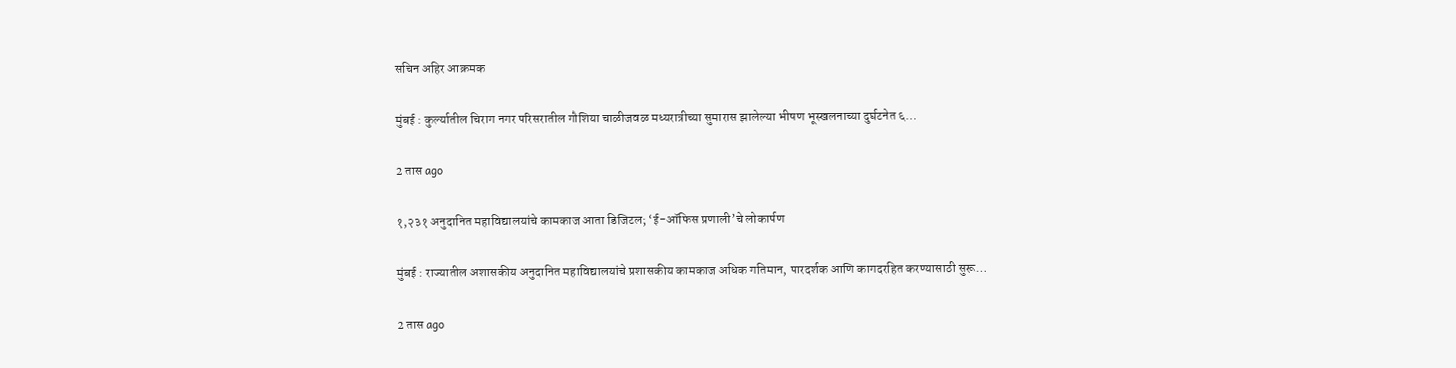सचिन अहिर आक्रमक

मुंबई : कुर्ल्यातील चिराग नगर परिसरातील गौशिया चाळीजवळ मध्यरात्रीच्या सुमारास झालेल्या भीषण भूस्खलनाच्या दुर्घटनेत ६…

2 तास ago

१,२३१ अनुदानित महाविद्यालयांचे कामकाज आता डिजिटल; ‘ई-ऑफिस प्रणाली’चे लोकार्पण

मुंबई : राज्यातील अशासकीय अनुदानित महाविद्यालयांचे प्रशासकीय कामकाज अधिक गतिमान, पारदर्शक आणि कागदरहित करण्यासाठी सुरू…

2 तास ago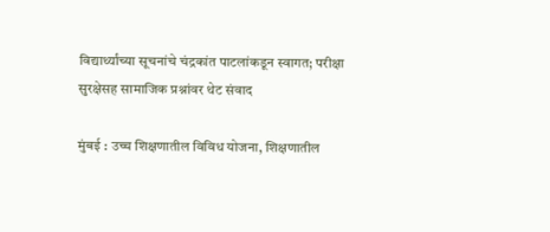विद्यार्थ्यांच्या सूचनांचे चंद्रकांत पाटलांकडून स्वागत; परीक्षा सुरक्षेसह सामाजिक प्रश्नांवर थेट संवाद

मुंबई : उच्च शिक्षणातील विविध योजना, शिक्षणातील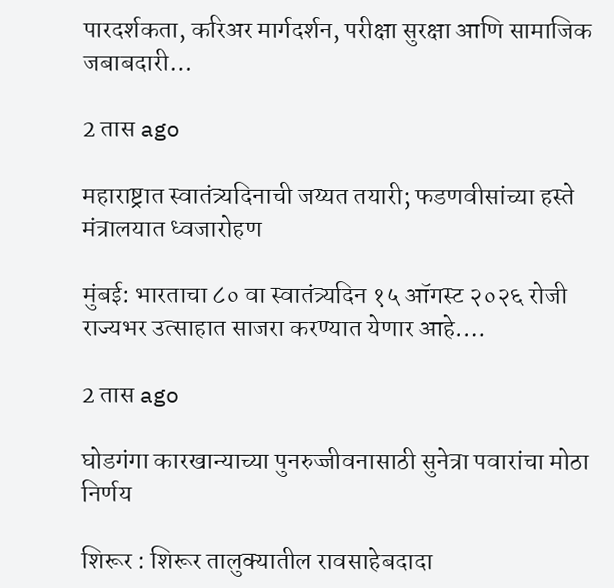पारदर्शकता, करिअर मार्गदर्शन, परीक्षा सुरक्षा आणि सामाजिक जबाबदारी…

2 तास ago

महाराष्ट्रात स्वातंत्र्यदिनाची जय्यत तयारी; फडणवीसांच्या हस्ते मंत्रालयात ध्वजारोहण

मुंबई: भारताचा ८० वा स्वातंत्र्यदिन १५ ऑगस्ट २०२६ रोजी राज्यभर उत्साहात साजरा करण्यात येणार आहे.…

2 तास ago

घोडगंगा कारखान्याच्या पुनरुज्जीवनासाठी सुनेत्रा पवारांचा मोठा निर्णय

शिरूर : शिरूर तालुक्यातील रावसाहेबदादा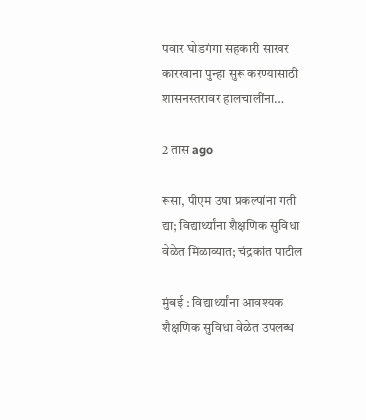पवार घोडगंगा सहकारी साखर कारखाना पुन्हा सुरू करण्यासाठी शासनस्तरावर हालचालींना…

2 तास ago

रूसा, पीएम उषा प्रकल्पांना गती द्या; विद्यार्थ्यांना शैक्षणिक सुविधा वेळेत मिळाव्यात; चंद्रकांत पाटील

मुंबई : विद्यार्थ्यांना आवश्यक शैक्षणिक सुविधा वेळेत उपलब्ध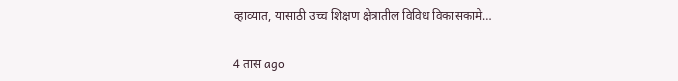व्हाव्यात, यासाठी उच्च शिक्षण क्षेत्रातील विविध विकासकामे…

4 तास ago